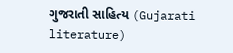ગુજરાતી સાહિત્ય (Gujarati literature)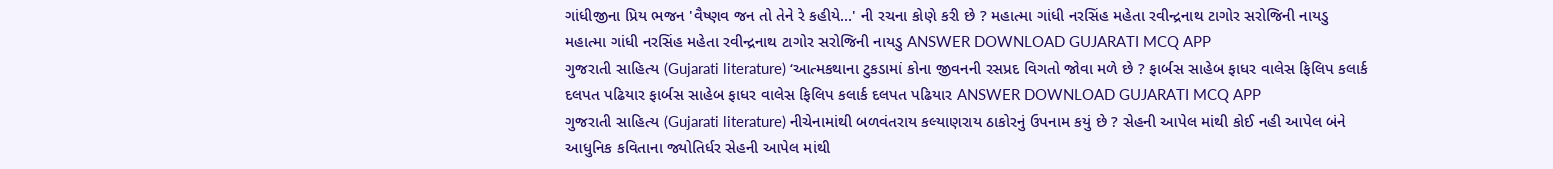ગાંધીજીના પ્રિય ભજન 'વૈષ્ણવ જન તો તેને રે કહીયે...' ની રચના કોણે કરી છે ? મહાત્મા ગાંધી નરસિંહ મહેતા રવીન્દ્રનાથ ટાગોર સરોજિની નાયડુ મહાત્મા ગાંધી નરસિંહ મહેતા રવીન્દ્રનાથ ટાગોર સરોજિની નાયડુ ANSWER DOWNLOAD GUJARATI MCQ APP
ગુજરાતી સાહિત્ય (Gujarati literature) ‘આત્મકથાના ટુકડામાં કોના જીવનની રસપ્રદ વિગતો જોવા મળે છે ? ફાર્બસ સાહેબ ફાધર વાલેસ ફિલિપ કલાર્ક દલપત પઢિયાર ફાર્બસ સાહેબ ફાધર વાલેસ ફિલિપ કલાર્ક દલપત પઢિયાર ANSWER DOWNLOAD GUJARATI MCQ APP
ગુજરાતી સાહિત્ય (Gujarati literature) નીચેનામાંથી બળવંતરાય કલ્યાણરાય ઠાકોરનું ઉપનામ કયું છે ? સેહની આપેલ માંથી કોઈ નહી આપેલ બંને આધુનિક કવિતાના જ્યોતિર્ધર સેહની આપેલ માંથી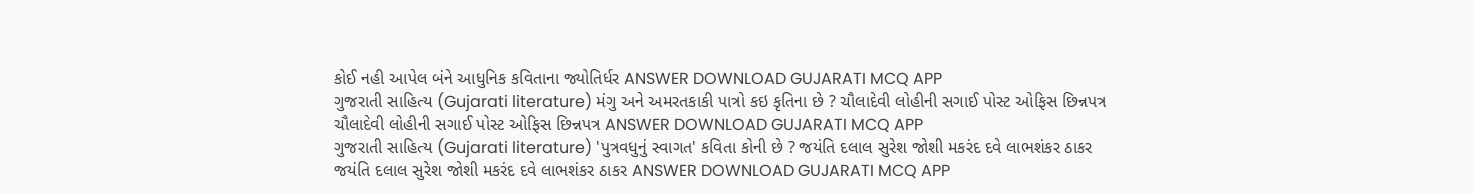કોઈ નહી આપેલ બંને આધુનિક કવિતાના જ્યોતિર્ધર ANSWER DOWNLOAD GUJARATI MCQ APP
ગુજરાતી સાહિત્ય (Gujarati literature) મંગુ અને અમરતકાકી પાત્રો કઇ કૃતિના છે ? ચૌલાદેવી લોહીની સગાઈ પોસ્ટ ઓફિસ છિન્નપત્ર ચૌલાદેવી લોહીની સગાઈ પોસ્ટ ઓફિસ છિન્નપત્ર ANSWER DOWNLOAD GUJARATI MCQ APP
ગુજરાતી સાહિત્ય (Gujarati literature) 'પુત્રવધુનું સ્વાગત' કવિતા કોની છે ? જયંતિ દલાલ સુરેશ જોશી મકરંદ દવે લાભશંકર ઠાકર જયંતિ દલાલ સુરેશ જોશી મકરંદ દવે લાભશંકર ઠાકર ANSWER DOWNLOAD GUJARATI MCQ APP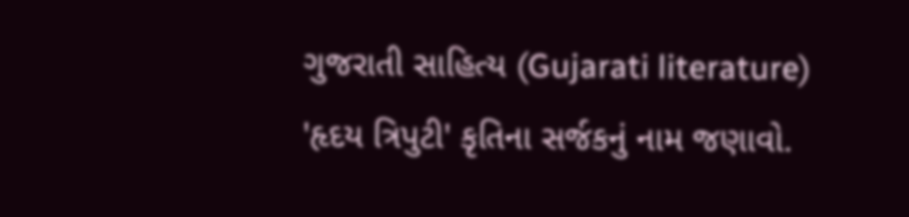ગુજરાતી સાહિત્ય (Gujarati literature) 'હૃદય ત્રિપુટી' કૃતિના સર્જકનું નામ જણાવો.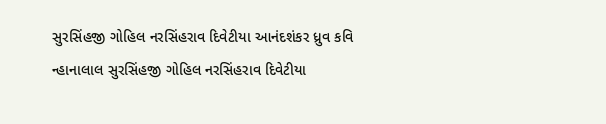સુરસિંહજી ગોહિલ નરસિંહરાવ દિવેટીયા આનંદશંકર ધ્રુવ કવિ ન્હાનાલાલ સુરસિંહજી ગોહિલ નરસિંહરાવ દિવેટીયા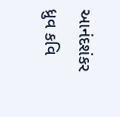આનંદશંકર ધ્રુવ કવિ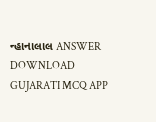ન્હાનાલાલ ANSWER DOWNLOAD GUJARATI MCQ APP